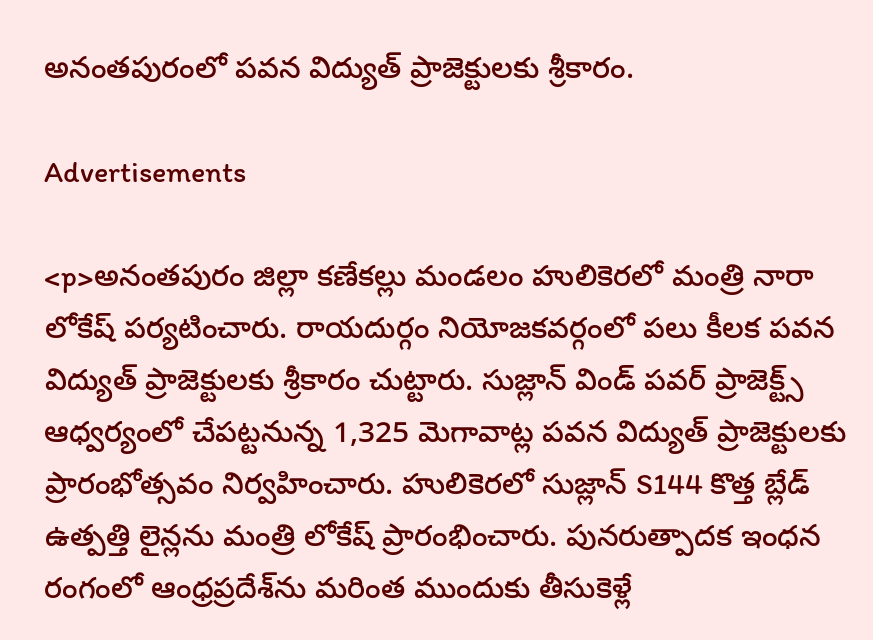అనంతపురంలో పవన విద్యుత్‌ ప్రాజెక్టులకు శ్రీకారం.

Advertisements

<p>అనంతపురం జిల్లా కణేకల్లు మండలం హులికెరలో మంత్రి నారా లోకేష్‌ పర్యటించారు. రాయదుర్గం నియోజకవర్గంలో పలు కీలక పవన విద్యుత్‌ ప్రాజెక్టులకు శ్రీకారం చుట్టారు. సుజ్లాన్‌ విండ్‌ పవర్‌ ప్రాజెక్ట్స్‌ ఆధ్వర్యంలో చేపట్టనున్న 1,325 మెగావాట్ల పవన విద్యుత్‌ ప్రాజెక్టులకు ప్రారంభోత్సవం నిర్వహించారు. హులికెరలో సుజ్లాన్‌ S144 కొత్త బ్లేడ్‌ ఉత్పత్తి లైన్లను మంత్రి లోకేష్‌ ప్రారంభించారు. పునరుత్పాదక ఇంధన రంగంలో ఆంధ్రప్రదేశ్‌ను మరింత ముందుకు తీసుకెళ్లే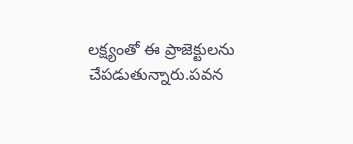లక్ష్యంతో ఈ ప్రాజెక్టులను చేపడుతున్నారు.పవన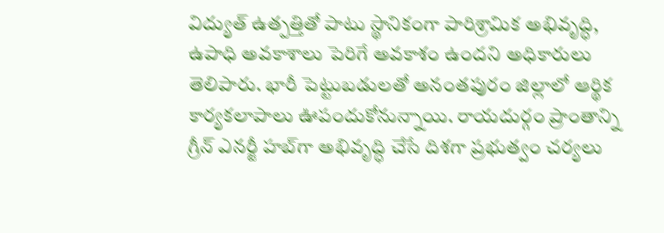విద్యుత్‌ ఉత్పత్తితో పాటు స్థానికంగా పారిశ్రామిక అభివృద్ధి, ఉపాధి అవకాశాలు పెరిగే అవకాశం ఉందని అధికారులు తెలిపారు. భారీ పెట్టుబడులతో అనంతపురం జిల్లాలో ఆర్థిక కార్యకలాపాలు ఊపందుకోనున్నాయి. రాయదుర్గం ప్రాంతాన్ని గ్రీన్‌ ఎనర్జీ హబ్‌గా అభివృద్ధి చేసే దిశగా ప్రభుత్వం చర్యలు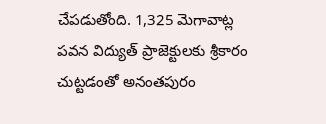చేపడుతోంది. 1,325 మెగావాట్ల పవన విద్యుత్‌ ప్రాజెక్టులకు శ్రీకారం చుట్టడంతో అనంతపురం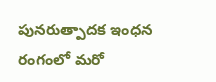పునరుత్పాదక ఇంధన రంగంలో మరో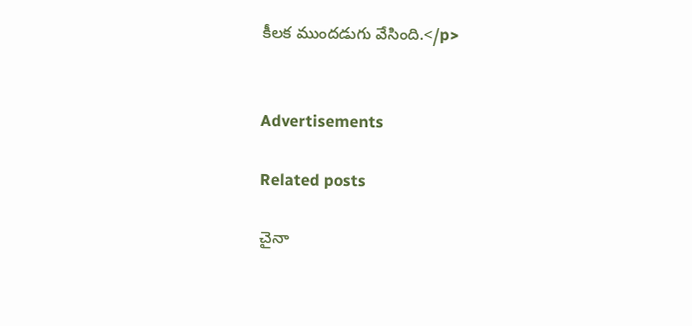కీలక ముందడుగు వేసింది.</p>


Advertisements

Related posts

చైనా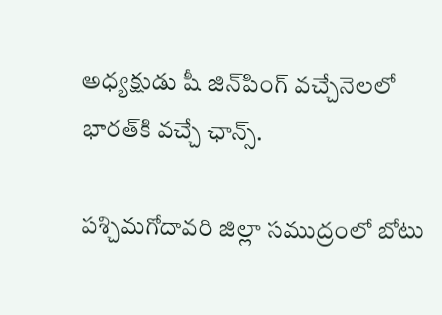అధ్యక్షుడు షీ జిన్‌పింగ్ వచ్చేనెలలో భారత్‌కి వచ్చే ఛాన్స్‌.

పశ్చిమగోదావరి జిల్లా సముద్రంలో బోటు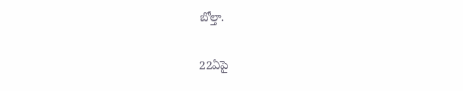బోల్తా.

22ఏపై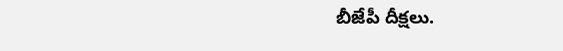బీజేపీ దీక్షలు.